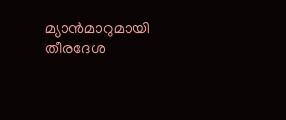മ്യാന്‍മാറുമായി തീരദേശ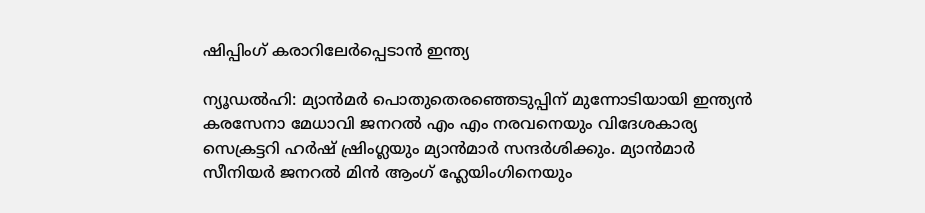ഷിപ്പിംഗ് കരാറിലേര്‍പ്പെടാന്‍ ഇന്ത്യ

ന്യൂഡല്‍ഹി: മ്യാന്‍മര്‍ പൊതുതെരഞ്ഞെടുപ്പിന് മുന്നോടിയായി ഇന്ത്യന്‍ കരസേനാ മേധാവി ജനറല്‍ എം എം നരവനെയും വിദേശകാര്യ സെക്രട്ടറി ഹര്‍ഷ് ഷ്രിംഗ്ലയും മ്യാന്‍മാര്‍ സന്ദര്‍ശിക്കും. മ്യാന്‍മാര്‍ സീനിയര്‍ ജനറല്‍ മിന്‍ ആംഗ് ഹ്ലേയിംഗിനെയും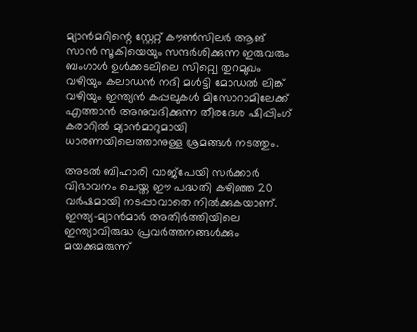മ്യാന്‍മറിന്റെ സ്റ്റേറ്റ് കൗണ്‍സിലര്‍ ആങ് സാന്‍ സൂകിയെയും സന്ദര്‍ശിക്കുന്ന ഇരുവരും ബംഗാള്‍ ഉള്‍ക്കടലിലെ സിറ്റ്വെ തുറമുഖം വഴിയും കലാഡന്‍ നദി മള്‍ട്ടി മോഡല്‍ ലിങ്ക് വഴിയും ഇന്ത്യന്‍ കപ്പലുകള്‍ മിസോറാമിലേക്ക് എത്താന്‍ അനുവദിക്കുന്ന തീരദേശ ഷിപ്പിംഗ് കരാറില്‍ മ്യാന്‍മാറുമായി ധാരണയിലെത്താനുള്ള ശ്രമങ്ങള്‍ നടത്തും.

അടല്‍ ബിഹാരി വാജ്പേയി സര്‍ക്കാര്‍ വിഭാവനം ചെയ്ത ഈ പദ്ധതി കഴിഞ്ഞ 20 വര്‍ഷമായി നടപ്പാവാതെ നില്‍ക്കുകയാണ്. ഇന്ത്യ-മ്യാന്‍മാര്‍ അതിര്‍ത്തിയിലെ ഇന്ത്യാവിരുദ്ധ പ്രവര്‍ത്തനങ്ങള്‍ക്കും മയക്കുമരുന്ന്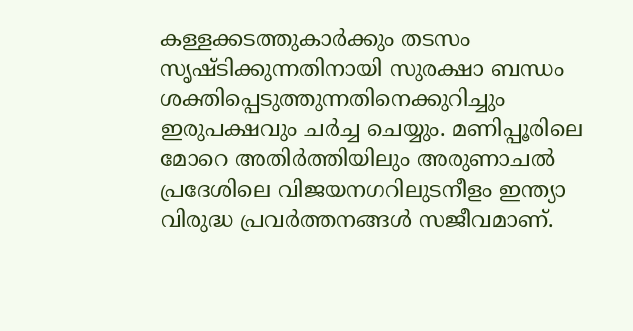കള്ളക്കടത്തുകാര്‍ക്കും തടസം സൃഷ്ടിക്കുന്നതിനായി സുരക്ഷാ ബന്ധം ശക്തിപ്പെടുത്തുന്നതിനെക്കുറിച്ചും ഇരുപക്ഷവും ചര്‍ച്ച ചെയ്യും. മണിപ്പൂരിലെ മോറെ അതിര്‍ത്തിയിലും അരുണാചല്‍ പ്രദേശിലെ വിജയനഗറിലുടനീളം ഇന്ത്യാ വിരുദ്ധ പ്രവര്‍ത്തനങ്ങള്‍ സജീവമാണ്.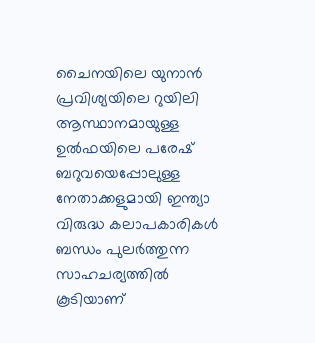ചൈനയിലെ യുനാന്‍ പ്രവിശ്യയിലെ റുയിലി ആസ്ഥാനമായുള്ള ഉല്‍ഫയിലെ പരേഷ് ബറുവയെപ്പോലുള്ള നേതാക്കളുമായി ഇന്ത്യാ വിരുദ്ധ കലാപകാരികള്‍ ബന്ധം പുലര്‍ത്തുന്ന സാഹചര്യത്തില്‍ കൂടിയാണ്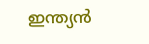ഇന്ത്യന്‍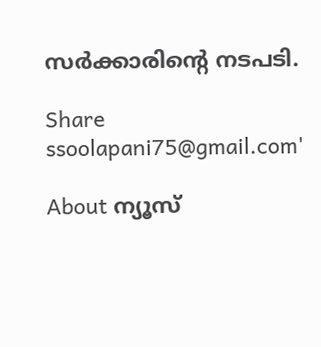സര്‍ക്കാരിന്റെ നടപടി.

Share
ssoolapani75@gmail.com'

About ന്യൂസ്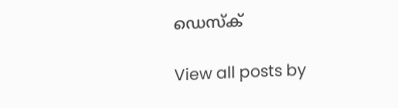ഡെസ്ക്

View all posts by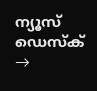ന്യൂസ് ഡെസ്ക് →